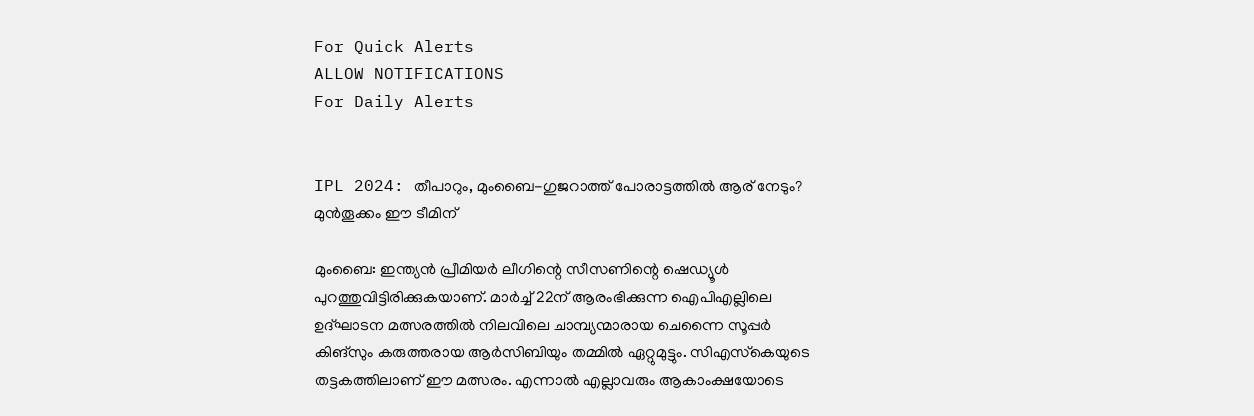For Quick Alerts
ALLOW NOTIFICATIONS
For Daily Alerts


IPL 2024: തീപാറും, മുംബൈ-ഗുജറാത്ത് പോരാട്ടത്തില്‍ ആര് നേടും? മുന്‍തൂക്കം ഈ ടീമിന്

മുംബൈ: ഇന്ത്യന്‍ പ്രീമിയര്‍ ലീഗിന്റെ സീസണിന്റെ ഷെഡ്യൂള്‍ പുറത്തുവിട്ടിരിക്കുകയാണ്. മാര്‍ച്ച് 22ന് ആരംഭിക്കുന്ന ഐപിഎല്ലിലെ ഉദ്ഘാടന മത്സരത്തില്‍ നിലവിലെ ചാമ്പ്യന്മാരായ ചെന്നൈ സൂപ്പര്‍ കിങ്‌സും കരുത്തരായ ആര്‍സിബിയും തമ്മില്‍ ഏറ്റുമുട്ടും. സിഎസ്‌കെയുടെ തട്ടകത്തിലാണ് ഈ മത്സരം. എന്നാല്‍ എല്ലാവരും ആകാംക്ഷയോടെ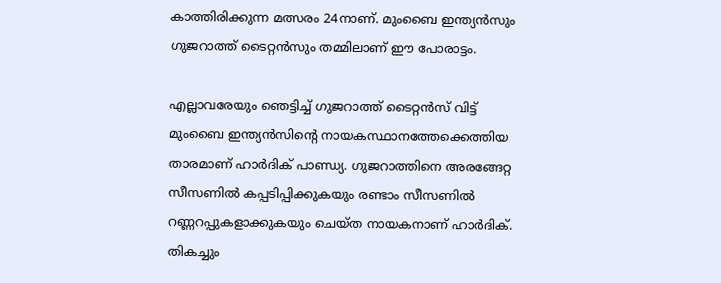കാത്തിരിക്കുന്ന മത്സരം 24നാണ്. മുംബൈ ഇന്ത്യന്‍സും ഗുജറാത്ത് ടൈറ്റന്‍സും തമ്മിലാണ് ഈ പോരാട്ടം.

എല്ലാവരേയും ഞെട്ടിച്ച് ഗുജറാത്ത് ടൈറ്റന്‍സ് വിട്ട് മുംബൈ ഇന്ത്യന്‍സിന്റെ നായകസ്ഥാനത്തേക്കെത്തിയ താരമാണ് ഹാര്‍ദിക് പാണ്ഡ്യ. ഗുജറാത്തിനെ അരങ്ങേറ്റ സീസണില്‍ കപ്പടിപ്പിക്കുകയും രണ്ടാം സീസണില്‍ റണ്ണറപ്പുകളാക്കുകയും ചെയ്ത നായകനാണ് ഹാര്‍ദിക്. തികച്ചും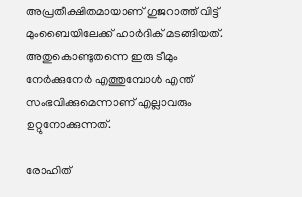അപ്രതീക്ഷിതമായാണ് ഗുജറാത്ത് വിട്ട് മുംബൈയിലേക്ക് ഹാര്‍ദിക് മടങ്ങിയത്. അതുകൊണ്ടുതന്നെ ഇരു ടീമും നേര്‍ക്കുനേര്‍ എത്തുമ്പോള്‍ എന്ത് സംഭവിക്കുമെന്നാണ് എല്ലാവരും ഉറ്റുനോക്കുന്നത്.

രോഹിത്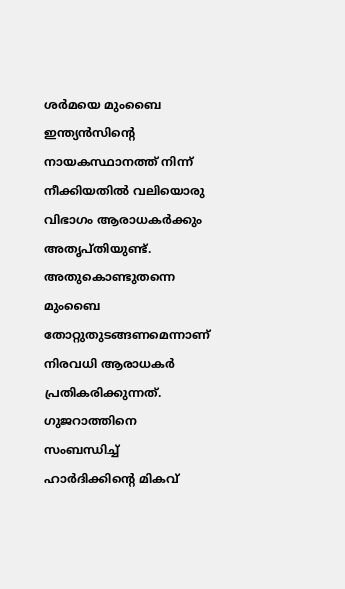ശര്‍മയെ മുംബൈ ഇന്ത്യന്‍സിന്റെ നായകസ്ഥാനത്ത് നിന്ന് നീക്കിയതില്‍ വലിയൊരു വിഭാഗം ആരാധകര്‍ക്കും അതൃപ്തിയുണ്ട്. അതുകൊണ്ടുതന്നെ മുംബൈ തോറ്റുതുടങ്ങണമെന്നാണ് നിരവധി ആരാധകര്‍ പ്രതികരിക്കുന്നത്. ഗുജറാത്തിനെ സംബന്ധിച്ച് ഹാര്‍ദിക്കിന്റെ മികവ്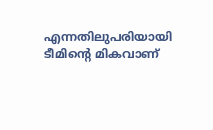എന്നതിലുപരിയായി ടീമിന്റെ മികവാണ്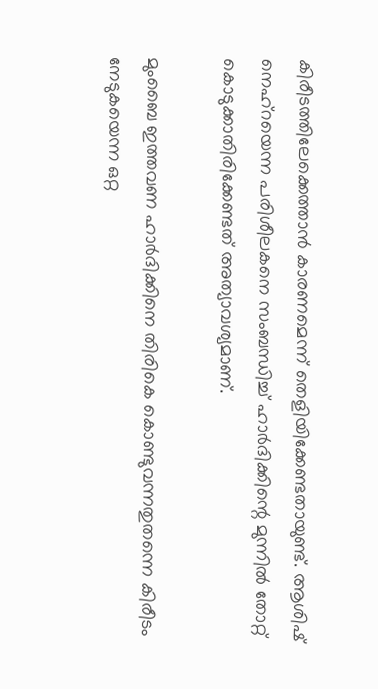കിരീടത്തിലേക്കെത്താന്‍ കാരണമെന്ന് തെളിയിക്കേണ്ടതായുണ്ട്. ആശിഷ് നെഹ്‌റയെന്ന പരിശീലകനെ സംബന്ധിച്ച് ഹാര്‍ദിക്കിന്റെ മുന്നില്‍ തോറ്റ് കൊടുക്കാതിരിക്കേണ്ടത് അത്യാവശ്യമാണ്.

മുംബൈ ഇത്തവണ ഹാര്‍ദിക്കിനെ തിരികെ കൊണ്ടുവന്നതുതന്നെ കിരീടം നേടുകയെന്ന ഒറ്റ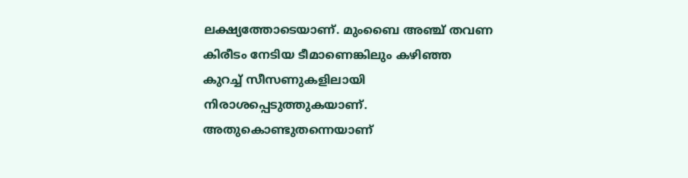ലക്ഷ്യത്തോടെയാണ്. മുംബൈ അഞ്ച് തവണ കിരീടം നേടിയ ടീമാണെങ്കിലും കഴിഞ്ഞ കുറച്ച് സീസണുകളിലായി നിരാശപ്പെടുത്തുകയാണ്. അതുകൊണ്ടുതന്നെയാണ്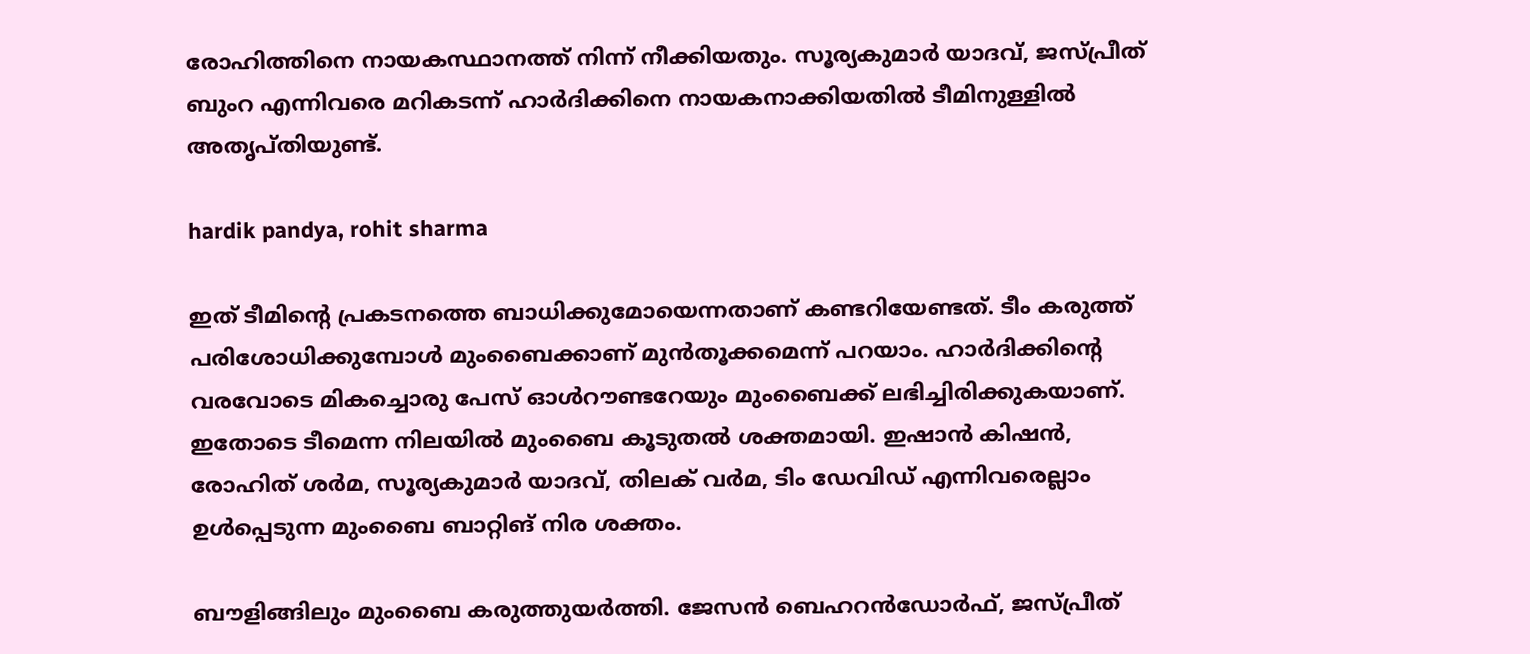രോഹിത്തിനെ നായകസ്ഥാനത്ത് നിന്ന് നീക്കിയതും. സൂര്യകുമാര്‍ യാദവ്, ജസ്പ്രീത് ബുംറ എന്നിവരെ മറികടന്ന് ഹാര്‍ദിക്കിനെ നായകനാക്കിയതില്‍ ടീമിനുള്ളില്‍ അതൃപ്തിയുണ്ട്.

hardik pandya, rohit sharma

ഇത് ടീമിന്റെ പ്രകടനത്തെ ബാധിക്കുമോയെന്നതാണ് കണ്ടറിയേണ്ടത്. ടീം കരുത്ത് പരിശോധിക്കുമ്പോള്‍ മുംബൈക്കാണ് മുന്‍തൂക്കമെന്ന് പറയാം. ഹാര്‍ദിക്കിന്റെ വരവോടെ മികച്ചൊരു പേസ് ഓള്‍റൗണ്ടറേയും മുംബൈക്ക് ലഭിച്ചിരിക്കുകയാണ്. ഇതോടെ ടീമെന്ന നിലയില്‍ മുംബൈ കൂടുതല്‍ ശക്തമായി. ഇഷാന്‍ കിഷന്‍, രോഹിത് ശര്‍മ, സൂര്യകുമാര്‍ യാദവ്, തിലക് വര്‍മ, ടിം ഡേവിഡ് എന്നിവരെല്ലാം ഉള്‍പ്പെടുന്ന മുംബൈ ബാറ്റിങ് നിര ശക്തം.

ബൗളിങ്ങിലും മുംബൈ കരുത്തുയര്‍ത്തി. ജേസന്‍ ബെഹറന്‍ഡോര്‍ഫ്, ജസ്പ്രീത്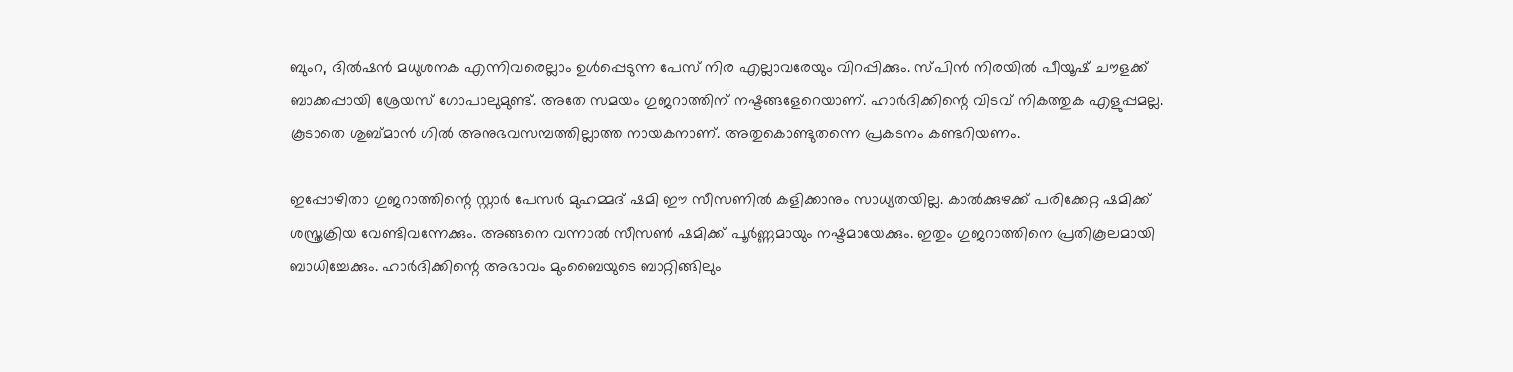ബുംറ, ദില്‍ഷന്‍ മധുശനക എന്നിവരെല്ലാം ഉള്‍പ്പെടുന്ന പേസ് നിര എല്ലാവരേയും വിറപ്പിക്കും. സ്പിന്‍ നിരയില്‍ പീയൂഷ് ചൗളക്ക് ബാക്കപ്പായി ശ്രേയസ് ഗോപാലുമുണ്ട്. അതേ സമയം ഗുജറാത്തിന് നഷ്ടങ്ങളേറെയാണ്. ഹാര്‍ദിക്കിന്റെ വിടവ് നികത്തുക എളുപ്പമല്ല. കൂടാതെ ശുബ്മാന്‍ ഗില്‍ അനുഭവസമ്പത്തില്ലാത്ത നായകനാണ്. അതുകൊണ്ടുതന്നെ പ്രകടനം കണ്ടറിയണം.

ഇപ്പോഴിതാ ഗുജറാത്തിന്റെ സ്റ്റാര്‍ പേസര്‍ മുഹമ്മദ് ഷമി ഈ സീസണില്‍ കളിക്കാനും സാധ്യതയില്ല. കാല്‍ക്കുഴക്ക് പരിക്കേറ്റ ഷമിക്ക് ശസ്ത്രക്രിയ വേണ്ടിവന്നേക്കും. അങ്ങനെ വന്നാല്‍ സീസണ്‍ ഷമിക്ക് പൂര്‍ണ്ണമായും നഷ്ടമായേക്കും. ഇതും ഗുജറാത്തിനെ പ്രതികൂലമായി ബാധിച്ചേക്കും. ഹാര്‍ദിക്കിന്റെ അഭാവം മുംബൈയുടെ ബാറ്റിങ്ങിലും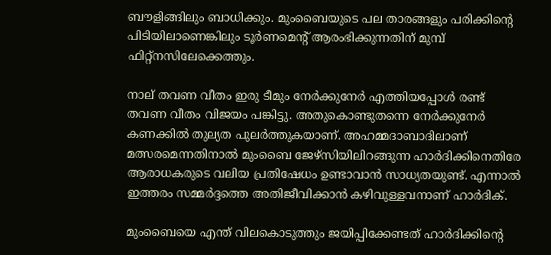ബൗളിങ്ങിലും ബാധിക്കും. മുംബൈയുടെ പല താരങ്ങളും പരിക്കിന്റെ പിടിയിലാണെങ്കിലും ടൂര്‍ണമെന്റ് ആരംഭിക്കുന്നതിന് മുമ്പ് ഫിറ്റ്‌നസിലേക്കെത്തും.

നാല് തവണ വീതം ഇരു ടീമും നേര്‍ക്കുനേര്‍ എത്തിയപ്പോള്‍ രണ്ട് തവണ വീതം വിജയം പങ്കിട്ടു. അതുകൊണ്ടുതന്നെ നേര്‍ക്കുനേര്‍ കണക്കില്‍ തുല്യത പുലര്‍ത്തുകയാണ്. അഹമ്മദാബാദിലാണ് മത്സരമെന്നതിനാല്‍ മുംബൈ ജേഴ്‌സിയിലിറങ്ങുന്ന ഹാര്‍ദിക്കിനെതിരേ ആരാധകരുടെ വലിയ പ്രതിഷേധം ഉണ്ടാവാന്‍ സാധ്യതയുണ്ട്. എന്നാല്‍ ഇത്തരം സമ്മര്‍ദ്ദത്തെ അതിജീവിക്കാന്‍ കഴിവുള്ളവനാണ് ഹാര്‍ദിക്.

മുംബൈയെ എന്ത് വിലകൊടുത്തും ജയിപ്പിക്കേണ്ടത് ഹാര്‍ദിക്കിന്റെ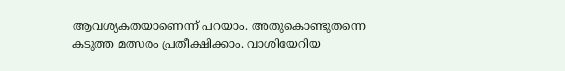ആവശ്യകതയാണെന്ന് പറയാം. അതുകൊണ്ടുതന്നെ കടുത്ത മത്സരം പ്രതീക്ഷിക്കാം. വാശിയേറിയ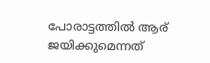പോരാട്ടത്തില്‍ ആര് ജയിക്കുമെന്നത്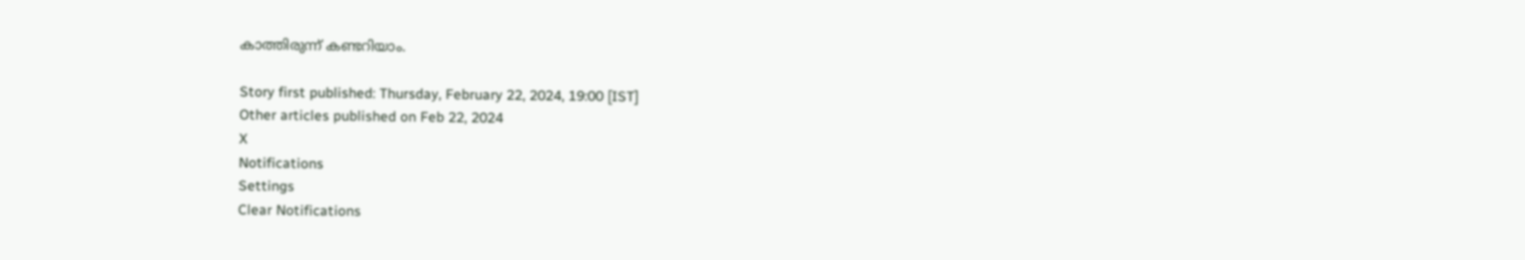കാത്തിരുന്ന് കണ്ടറിയാം.

Story first published: Thursday, February 22, 2024, 19:00 [IST]
Other articles published on Feb 22, 2024
X
Notifications
Settings
Clear Notifications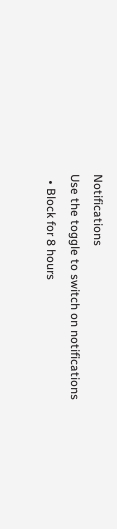Notifications
Use the toggle to switch on notifications
  • Block for 8 hours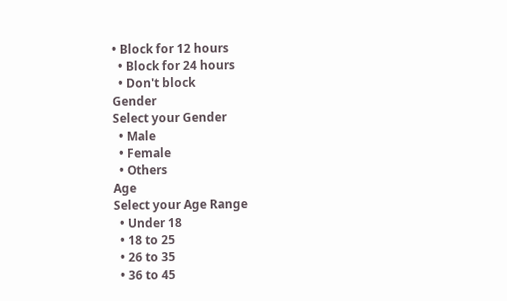• Block for 12 hours
  • Block for 24 hours
  • Don't block
Gender
Select your Gender
  • Male
  • Female
  • Others
Age
Select your Age Range
  • Under 18
  • 18 to 25
  • 26 to 35
  • 36 to 45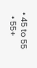• 45 to 55
  • 55+